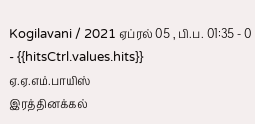Kogilavani / 2021 ஏப்ரல் 05 , பி.ப. 01:35 - 0 - {{hitsCtrl.values.hits}}
ஏ.ஏ.எம்.பாயிஸ்
இரத்தினக்கல்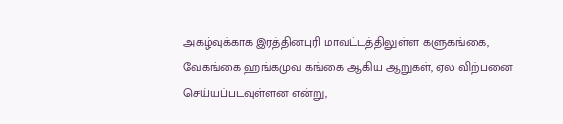அகழ்வுக்காக இரத்தினபுரி மாவட்டத்திலுள்ள களுகங்கை, வேகங்கை ஹங்கமுவ கங்கை ஆகிய ஆறுகள், ஏல விற்பனை செய்யப்படவுள்ளன என்று,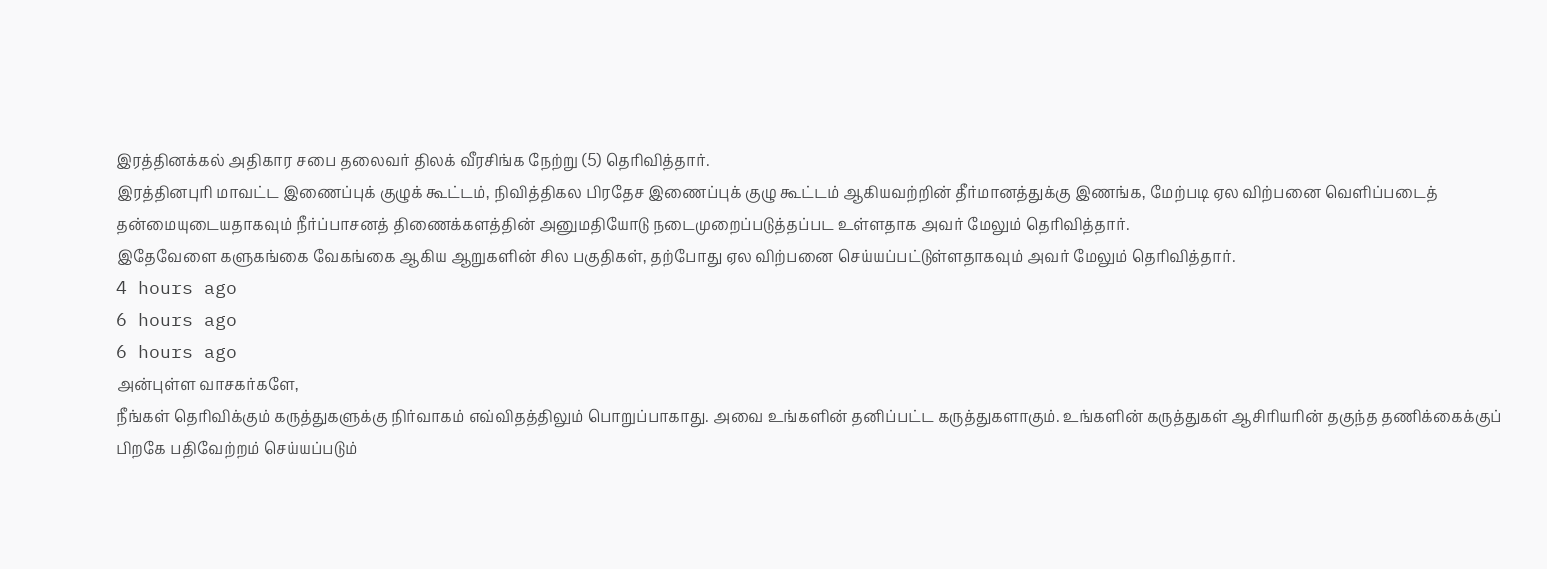இரத்தினக்கல் அதிகார சபை தலைவர் திலக் வீரசிங்க நேற்று (5) தெரிவித்தார்.
இரத்தினபுரி மாவட்ட இணைப்புக் குழுக் கூட்டம், நிவித்திகல பிரதேச இணைப்புக் குழு கூட்டம் ஆகியவற்றின் தீர்மானத்துக்கு இணங்க, மேற்படி ஏல விற்பனை வெளிப்படைத் தன்மையுடையதாகவும் நீர்ப்பாசனத் திணைக்களத்தின் அனுமதியோடு நடைமுறைப்படுத்தப்பட உள்ளதாக அவர் மேலும் தெரிவித்தார்.
இதேவேளை களுகங்கை வேகங்கை ஆகிய ஆறுகளின் சில பகுதிகள், தற்போது ஏல விற்பனை செய்யப்பட்டுள்ளதாகவும் அவர் மேலும் தெரிவித்தார்.
4 hours ago
6 hours ago
6 hours ago
அன்புள்ள வாசகர்களே,
நீங்கள் தெரிவிக்கும் கருத்துகளுக்கு நிர்வாகம் எவ்விதத்திலும் பொறுப்பாகாது. அவை உங்களின் தனிப்பட்ட கருத்துகளாகும். உங்களின் கருத்துகள் ஆசிரியரின் தகுந்த தணிக்கைக்குப் பிறகே பதிவேற்றம் செய்யப்படும்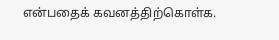என்பதைக் கவனத்திற்கொள்க.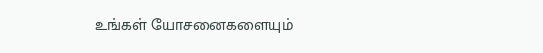உங்கள் யோசனைகளையும்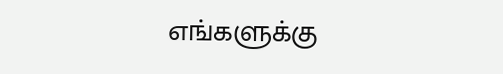எங்களுக்கு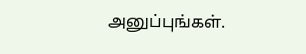அனுப்புங்கள்.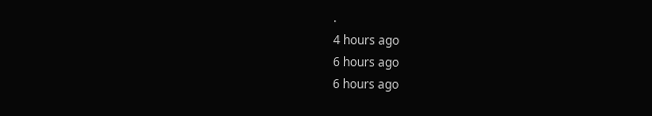.
4 hours ago
6 hours ago
6 hours ago